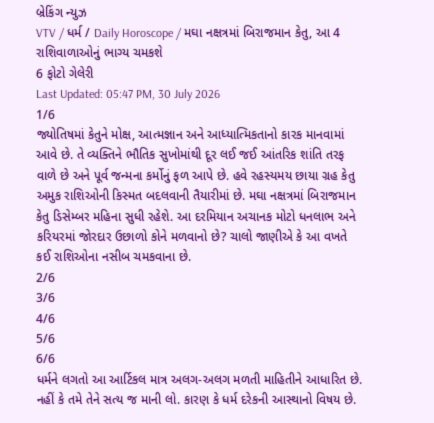બ્રેકિંગ ન્યુઝ
VTV / ધર્મ / Daily Horoscope / મઘા નક્ષત્રમાં બિરાજમાન કેતુ, આ 4 રાશિવાળાઓનું ભાગ્ય ચમકશે
6 ફોટો ગેલેરી
Last Updated: 05:47 PM, 30 July 2026
1/6
જ્યોતિષમાં કેતુને મોક્ષ, આત્મજ્ઞાન અને આધ્યાત્મિકતાનો કારક માનવામાં આવે છે. તે વ્યક્તિને ભૌતિક સુખોમાંથી દૂર લઈ જઈ આંતરિક શાંતિ તરફ વાળે છે અને પૂર્વ જન્મના કર્મોનું ફળ આપે છે. હવે રહસ્યમય છાયા ગ્રહ કેતુ અમુક રાશિઓની કિસ્મત બદલવાની તૈયારીમાં છે. મઘા નક્ષત્રમાં બિરાજમાન કેતુ ડિસેમ્બર મહિના સુધી રહેશે. આ દરમિયાન અચાનક મોટો ધનલાભ અને કરિયરમાં જોરદાર ઉછાળો કોને મળવાનો છે? ચાલો જાણીએ કે આ વખતે કઈ રાશિઓના નસીબ ચમકવાના છે.
2/6
3/6
4/6
5/6
6/6
ધર્મને લગતો આ આર્ટિકલ માત્ર અલગ-અલગ મળતી માહિતીને આધારિત છે. નહીં કે તમે તેને સત્ય જ માની લો. કારણ કે ધર્મ દરેકની આસ્થાનો વિષય છે.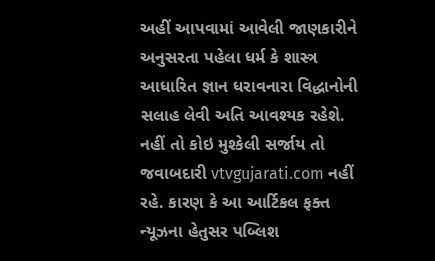અહીં આપવામાં આવેલી જાણકારીને અનુસરતા પહેલા ધર્મ કે શાસ્ત્ર આધારિત જ્ઞાન ધરાવનારા વિદ્ધાનોની સલાહ લેવી અતિ આવશ્યક રહેશે. નહીં તો કોઇ મુશ્કેલી સર્જાય તો જવાબદારી vtvgujarati.com નહીં રહે. કારણ કે આ આર્ટિકલ ફક્ત ન્યૂઝના હેતુસર પબ્લિશ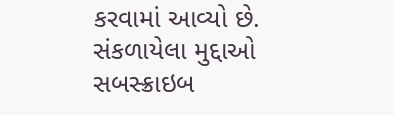કરવામાં આવ્યો છે.
સંકળાયેલા મુદ્દાઓ
સબસ્ક્રાઇબ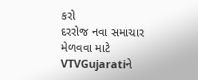કરો
દરરોજ નવા સમાચાર મેળવવા માટે VTVGujaratiને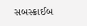સબસ્ક્રાઈબ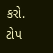કરો.
ટોપ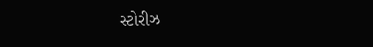સ્ટોરીઝ